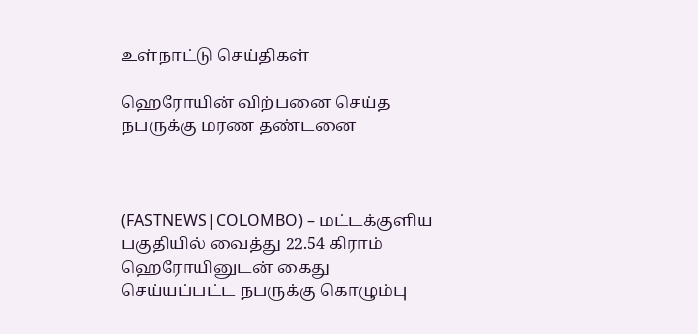உள்நாட்டு செய்திகள்

ஹெரோயின் விற்பனை செய்த நபருக்கு மரண தண்டனை



(FASTNEWS|COLOMBO) – மட்டக்குளிய பகுதியில் வைத்து 22.54 கிராம் ஹெரோயினுடன் கைது செய்யப்பட்ட நபருக்கு கொழும்பு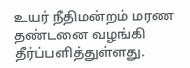உயர் நீதிமன்றம் மரண தண்டனை வழங்கி தீர்ப்பளித்துள்ளது.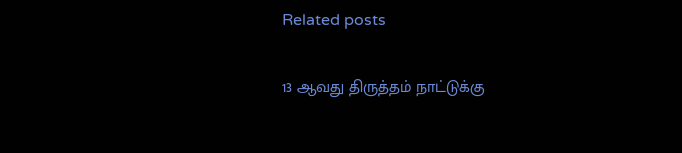Related posts

13 ஆவது திருத்தம் நாட்டுக்கு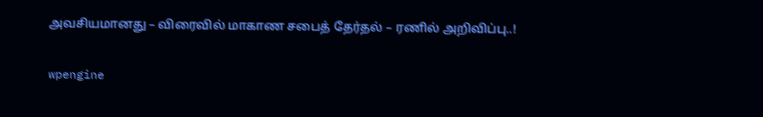அவசியமானது – விரைவில் மாகாண சபைத் தேர்தல் – ரணில் அறிவிப்பு..!

wpengine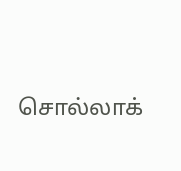சொல்லாக்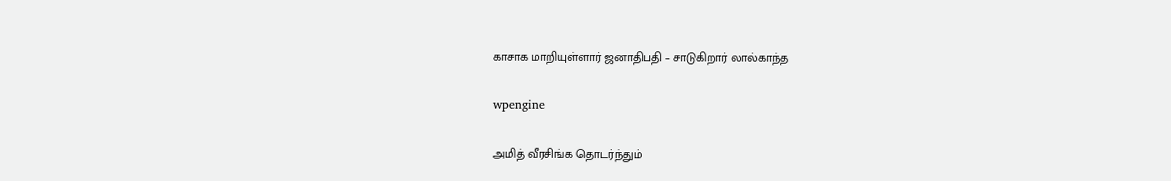காசாக மாறியுள்ளார் ஜனாதிபதி – சாடுகிறார் லால்காந்த

wpengine

அமித் வீரசிங்க தொடர்ந்தும்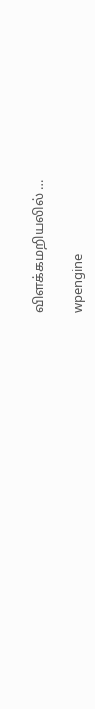விளக்கமறியலில் …

wpengine